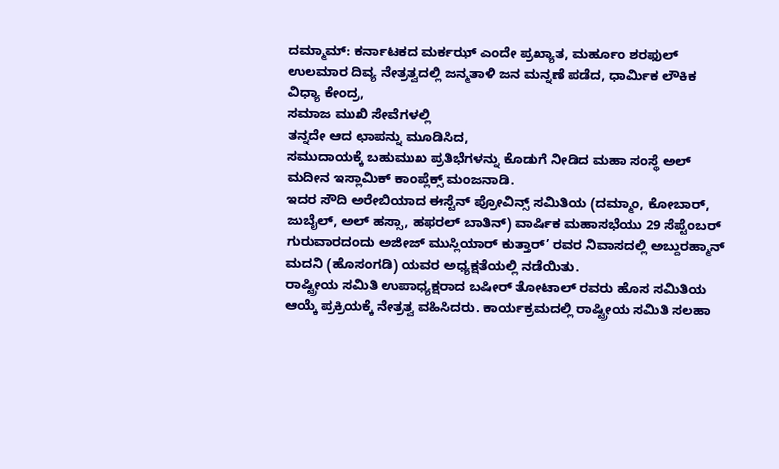ದಮ್ಮಾಮ್: ಕರ್ನಾಟಕದ ಮರ್ಕಝ್ ಎಂದೇ ಪ್ರಖ್ಯಾತ, ಮರ್ಹೂಂ ಶರಫುಲ್ ಉಲಮಾರ ದಿವ್ಯ ನೇತ್ರತ್ವದಲ್ಲಿ ಜನ್ಮತಾಳಿ ಜನ ಮನ್ನಣೆ ಪಡೆದ, ಧಾರ್ಮಿಕ ಲೌಕಿಕ ವಿಧ್ಯಾ ಕೇಂದ್ರ,
ಸಮಾಜ ಮುಖಿ ಸೇವೆಗಳಲ್ಲಿ
ತನ್ನದೇ ಆದ ಛಾಪನ್ನು ಮೂಡಿಸಿದ,
ಸಮುದಾಯಕ್ಕೆ ಬಹುಮುಖ ಪ್ರತಿಭೆಗಳನ್ನು ಕೊಡುಗೆ ನೀಡಿದ ಮಹಾ ಸಂಸ್ಥೆ ಅಲ್ ಮದೀನ ಇಸ್ಲಾಮಿಕ್ ಕಾಂಪ್ಲೆಕ್ಸ್ ಮಂಜನಾಡಿ.
ಇದರ ಸೌದಿ ಅರೇಬಿಯಾದ ಈಸ್ಟೆನ್ ಪ್ರೋವಿನ್ಸ್ ಸಮಿತಿಯ (ದಮ್ಮಾಂ, ಕೋಬಾರ್, ಜುಬೈಲ್, ಅಲ್ ಹಸ್ಸಾ, ಹಫರಲ್ ಬಾತಿನ್) ವಾರ್ಷಿಕ ಮಹಾಸಭೆಯು 29 ಸೆಪ್ಟೆಂಬರ್ ಗುರುವಾರದಂದು ಅಜೀಜ್ ಮುಸ್ಲಿಯಾರ್ ಕುತ್ತಾರ್’ ರವರ ನಿವಾಸದಲ್ಲಿ ಅಬ್ದುರಹ್ಮಾನ್ ಮದನಿ (ಹೊಸಂಗಡಿ) ಯವರ ಅಧ್ಯಕ್ಷತೆಯಲ್ಲಿ ನಡೆಯಿತು.
ರಾಷ್ಟ್ರೀಯ ಸಮಿತಿ ಉಪಾಧ್ಯಕ್ಷರಾದ ಬಷೀರ್ ತೋಟಾಲ್ ರವರು ಹೊಸ ಸಮಿತಿಯ ಆಯ್ಕೆ ಪ್ರಕ್ರಿಯಕ್ಕೆ ನೇತ್ರತ್ವ ವಹಿಸಿದರು. ಕಾರ್ಯಕ್ರಮದಲ್ಲಿ ರಾಷ್ಟ್ರೀಯ ಸಮಿತಿ ಸಲಹಾ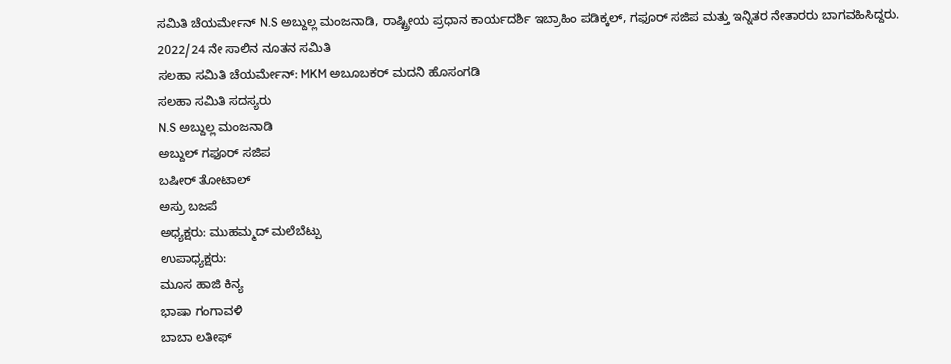ಸಮಿತಿ ಚೆಯರ್ಮೇನ್ N.S ಅಬ್ದುಲ್ಲ ಮಂಜನಾಡಿ, ರಾಷ್ಟ್ರೀಯ ಪ್ರಧಾನ ಕಾರ್ಯದರ್ಶಿ ಇಬ್ರಾಹಿಂ ಪಡಿಕ್ಕಲ್, ಗಫೂರ್ ಸಜಿಪ ಮತ್ತು ಇನ್ನಿತರ ನೇತಾರರು ಬಾಗವಹಿಸಿದ್ದರು.
2022/24 ನೇ ಸಾಲಿನ ನೂತನ ಸಮಿತಿ
ಸಲಹಾ ಸಮಿತಿ ಚೆಯರ್ಮೇನ್: MKM ಅಬೂಬಕರ್ ಮದನಿ ಹೊಸಂಗಡಿ
ಸಲಹಾ ಸಮಿತಿ ಸದಸ್ಯರು
N.S ಅಬ್ದುಲ್ಲ ಮಂಜನಾಡಿ
ಅಬ್ದುಲ್ ಗಫೂರ್ ಸಜಿಪ
ಬಷೀರ್ ತೋಟಾಲ್
ಅಸ್ರು ಬಜಪೆ
ಅಧ್ಯಕ್ಷರು: ಮುಹಮ್ಮದ್ ಮಲೆಬೆಟ್ಪು
ಉಪಾಧ್ಯಕ್ಷರು:
ಮೂಸ ಹಾಜಿ ಕಿನ್ಯ
ಭಾಷಾ ಗಂಗಾವಳಿ
ಬಾಬಾ ಲತೀಫ್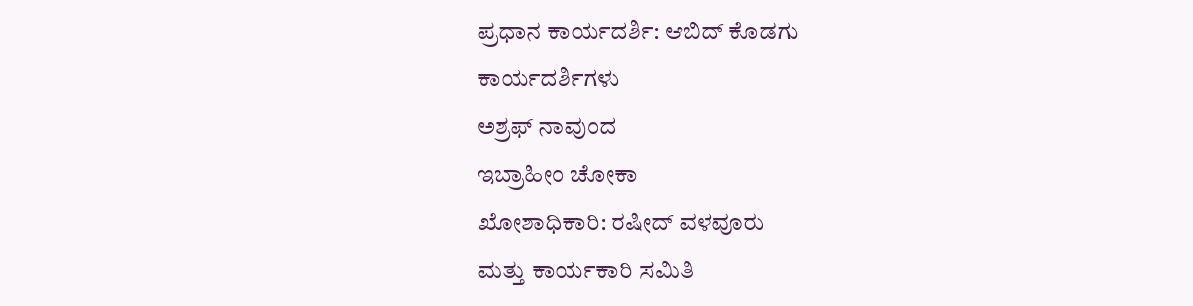ಪ್ರಧಾನ ಕಾರ್ಯದರ್ಶಿ: ಆಬಿದ್ ಕೊಡಗು
ಕಾರ್ಯದರ್ಶಿಗಳು
ಅಶ್ರಫ್ ನಾವುಂದ
ಇಬ್ರಾಹೀಂ ಚೋಕಾ
ಖೋಶಾಧಿಕಾರಿ: ರಷೀದ್ ವಳವೂರು
ಮತ್ತು ಕಾರ್ಯಕಾರಿ ಸಮಿತಿ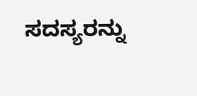ಸದಸ್ಯರನ್ನು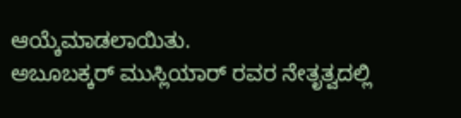ಆಯ್ಕೆಮಾಡಲಾಯಿತು.
ಅಬೂಬಕ್ಕರ್ ಮುಸ್ಲಿಯಾರ್ ರವರ ನೇತೃತ್ವದಲ್ಲಿ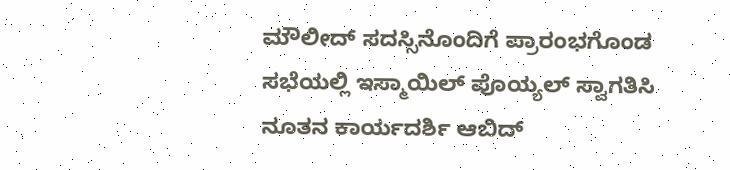ಮೌಲೀದ್ ಸದಸ್ಸಿನೊಂದಿಗೆ ಪ್ರಾರಂಭಗೊಂಡ ಸಭೆಯಲ್ಲಿ ಇಸ್ಮಾಯಿಲ್ ಪೊಯ್ಯಲ್ ಸ್ವಾಗತಿಸಿ ನೂತನ ಕಾರ್ಯದರ್ಶಿ ಆಬಿದ್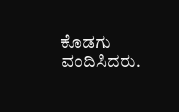ಕೊಡಗು ವಂದಿಸಿದರು.